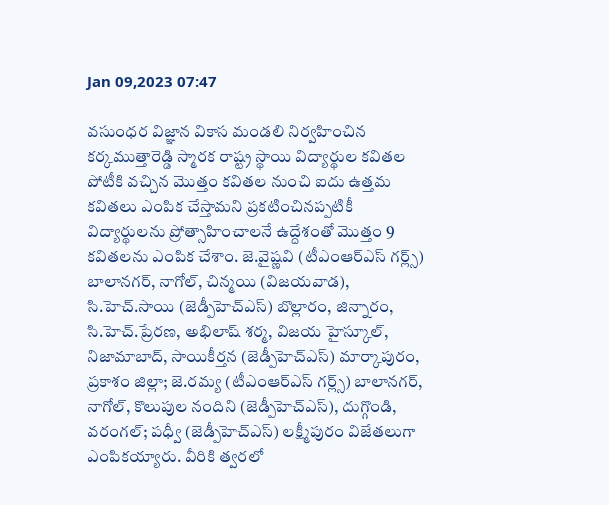Jan 09,2023 07:47

వసుంధర విజ్ఞాన వికాస మండలి నిర్వహించిన కర్కముత్తారెడ్డి స్మారక రాష్ట్ర స్థాయి విద్యార్థుల కవితల పోటీకి వచ్చిన మొత్తం కవితల నుంచి ఐదు ఉత్తమ కవితలు ఎంపిక చేస్తామని ప్రకటించినప్పటికీ విద్యార్థులను ప్రోత్సాహించాలనే ఉద్దేశంతో మొత్తం 9 కవితలను ఎంపిక చేశాం. జె.వైష్ణవి (టీఎంఆర్‌ఎస్‌ గర్ల్స్‌) బాలానగర్‌, నాగోల్‌, చిన్మయి (విజయవాడ), సి.హెచ్‌.సాయి (జెడ్పీహెచ్‌ఎస్‌) బొల్లారం, జిన్నారం, సి.హెచ్‌.ప్రేరణ, అభిలాష్‌ శర్మ, విజయ హైస్కూల్‌, నిజామాబాద్‌, సాయికీర్తన (జెడ్పీహెచ్‌ఎస్‌) మార్కాపురం, ప్రకాశం జిల్లా; జె.రమ్య (టీఎంఆర్‌ఎస్‌ గర్ల్స్‌) బాలానగర్‌, నాగోల్‌, కొలుపుల నందిని (జెడ్పీహెచ్‌ఎస్‌), దుగ్గొండి, వరంగల్‌; పధ్వీ (జెడ్పీహెచ్‌ఎస్‌) లక్ష్మీపురం విజేతలుగా ఎంపికయ్యారు. వీరికి త్వరలో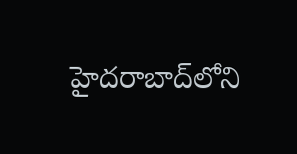హైదరాబాద్‌లోని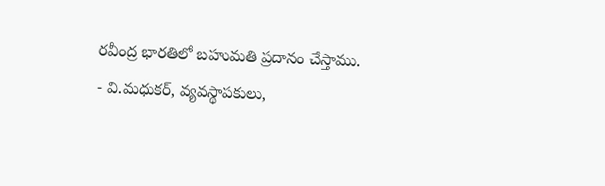రవీంద్ర భారతిలో బహుమతి ప్రదానం చేస్తాము.
- వి.మధుకర్‌, వ్యవస్థాపకులు,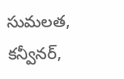సుమలత, కన్వీనర్‌,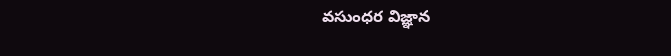వసుంధర విజ్ఞాన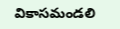వికాసమండలి